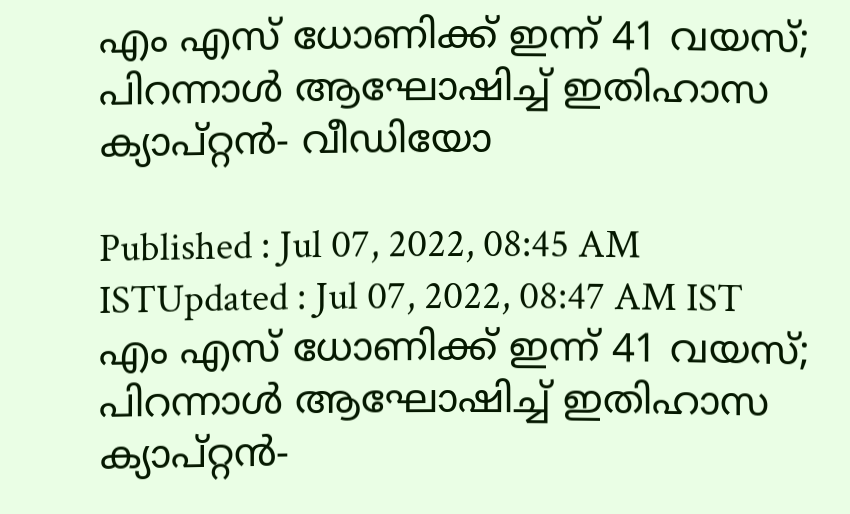എം എസ് ധോണിക്ക് ഇന്ന് 41 വയസ്; പിറന്നാള്‍ ആഘോഷിച്ച് ഇതിഹാസ ക്യാപ്റ്റന്‍- വീഡിയോ

Published : Jul 07, 2022, 08:45 AM ISTUpdated : Jul 07, 2022, 08:47 AM IST
എം എസ് ധോണിക്ക് ഇന്ന് 41 വയസ്; പിറന്നാള്‍ ആഘോഷിച്ച് ഇതിഹാസ ക്യാപ്റ്റന്‍-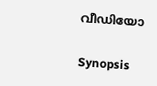വീഡിയോ

Synopsis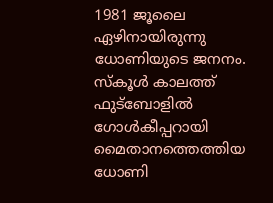1981 ജൂലൈ ഏഴിനായിരുന്നു ധോണിയുടെ ജനനം. സ്‌കൂള്‍ കാലത്ത് ഫുട്‌ബോളില്‍ ഗോള്‍കീപ്പറായി മൈതാനത്തെത്തിയ ധോണി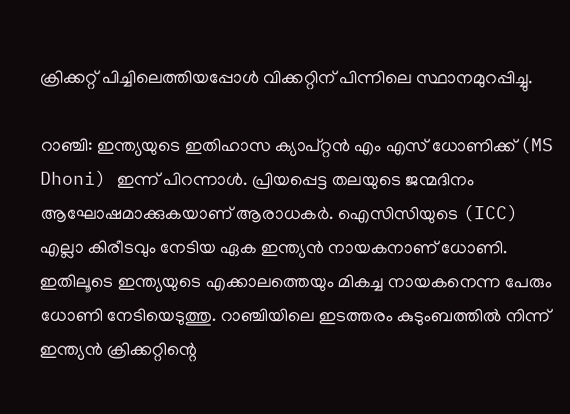ക്രിക്കറ്റ് പിച്ചിലെത്തിയപ്പോള്‍ വിക്കറ്റിന് പിന്നിലെ സ്ഥാനമുറപ്പിച്ചു.

റാഞ്ചി: ഇന്ത്യയുടെ ഇതിഹാസ ക്യാപ്റ്റന്‍ എം എസ് ധോണിക്ക് (MS Dhoni) ഇന്ന് പിറന്നാള്‍. പ്രിയപ്പെട്ട തലയുടെ ജന്മദിനം ആഘോഷമാക്കുകയാണ് ആരാധകര്‍. ഐസിസിയുടെ (ICC) എല്ലാ കിരീടവും നേടിയ ഏക ഇന്ത്യന്‍ നായകനാണ് ധോണി. ഇതിലൂടെ ഇന്ത്യയുടെ എക്കാലത്തെയും മികച്ച നായകനെന്ന പേരും ധോണി നേടിയെടുത്തു. റാഞ്ചിയിലെ ഇടത്തരം കുടുംബത്തില്‍ നിന്ന് ഇന്ത്യന്‍ ക്രിക്കറ്റിന്റെ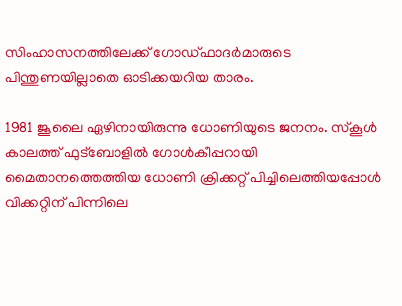സിംഹാസനത്തിലേക്ക് ഗോഡ്ഫാദര്‍മാരുടെ പിന്തുണയില്ലാതെ ഓടിക്കയറിയ താരം.

1981 ജൂലൈ ഏഴിനായിരുന്നു ധോണിയുടെ ജനനം. സ്‌കൂള്‍ കാലത്ത് ഫുട്‌ബോളില്‍ ഗോള്‍കീപ്പറായി മൈതാനത്തെത്തിയ ധോണി ക്രിക്കറ്റ് പിച്ചിലെത്തിയപ്പോള്‍ വിക്കറ്റിന് പിന്നിലെ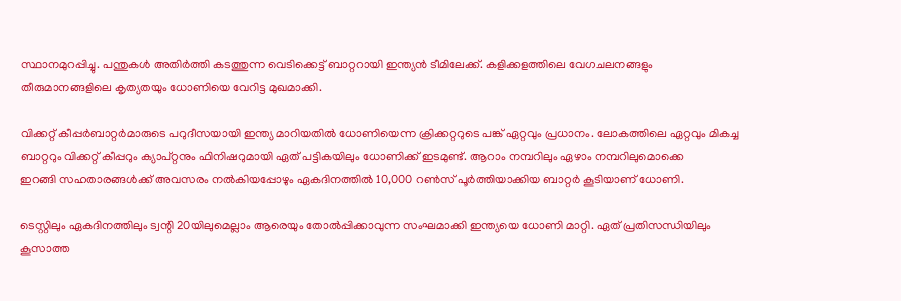സ്ഥാനമുറപ്പിച്ചു. പന്തുകള്‍ അതിര്‍ത്തി കടത്തുന്ന വെടിക്കെട്ട് ബാറ്ററായി ഇന്ത്യന്‍ ടീമിലേക്ക്. കളിക്കളത്തിലെ വേഗചലനങ്ങളും തീരുമാനങ്ങളിലെ കൃത്യതയും ധോണിയെ വേറിട്ട മുഖമാക്കി.

വിക്കറ്റ് കീപ്പര്‍ബാറ്റര്‍മാരുടെ പറുദീസയായി ഇന്ത്യ മാറിയതില്‍ ധോണിയെന്ന ക്രിക്കറ്ററുടെ പങ്ക് ഏറ്റവും പ്രധാനം. ലോകത്തിലെ ഏറ്റവും മികച്ച ബാറ്ററും വിക്കറ്റ് കീപ്പറും ക്യാപ്റ്റനും ഫിനിഷറുമായി ഏത് പട്ടികയിലും ധോണിക്ക് ഇടമുണ്ട്. ആറാം നമ്പറിലും ഏഴാം നമ്പറിലുമൊക്കെ
ഇറങ്ങി സഹതാരങ്ങള്‍ക്ക് അവസരം നല്‍കിയപ്പോഴും ഏകദിനത്തില്‍ 10,000 റണ്‍സ് പൂര്‍ത്തിയാക്കിയ ബാറ്റര്‍ കൂടിയാണ് ധോണി.

ടെസ്റ്റിലും ഏകദിനത്തിലും ട്വന്റി 20യിലുമെല്ലാം ആരെയും തോല്‍പ്പിക്കാവുന്ന സംഘമാക്കി ഇന്ത്യയെ ധോണി മാറ്റി. ഏത് പ്രതിസന്ധിയിലും കൂസാത്ത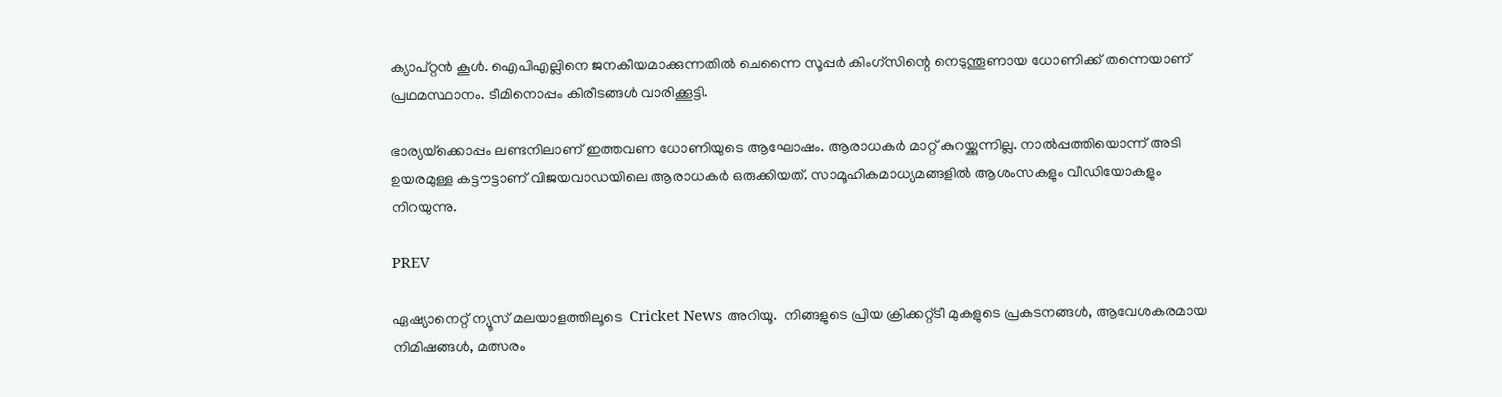ക്യാപ്റ്റന്‍ കൂള്‍. ഐപിഎല്ലിനെ ജനകീയമാക്കുന്നതില്‍ ചെന്നൈ സൂപ്പര്‍ കിംഗ്‌സിന്റെ നെടുന്തൂണായ ധോണിക്ക് തന്നെയാണ് പ്രഥമസ്ഥാനം. ടീമിനൊപ്പം കിരീടങ്ങള്‍ വാരിക്കൂട്ടി.

ഭാര്യയ്‌ക്കൊപ്പം ലണ്ടനിലാണ് ഇത്തവണ ധോണിയുടെ ആഘോഷം. ആരാധകര്‍ മാറ്റ് കുറയ്ക്കുന്നില്ല. നാല്‍പ്പത്തിയൊന്ന് അടി ഉയരമുള്ള കട്ടൗട്ടാണ് വിജയവാഡയിലെ ആരാധകര്‍ ഒരുക്കിയത്. സാമൂഹികമാധ്യമങ്ങളില്‍ ആശംസകളും വീഡിയോകളും നിറയുന്നു.

PREV

ഏഷ്യാനെറ്റ് ന്യൂസ് മലയാളത്തിലൂടെ  Cricket News അറിയൂ.  നിങ്ങളുടെ പ്രിയ ക്രിക്കറ്റ്ടീ മുകളുടെ പ്രകടനങ്ങൾ, ആവേശകരമായ നിമിഷങ്ങൾ, മത്സരം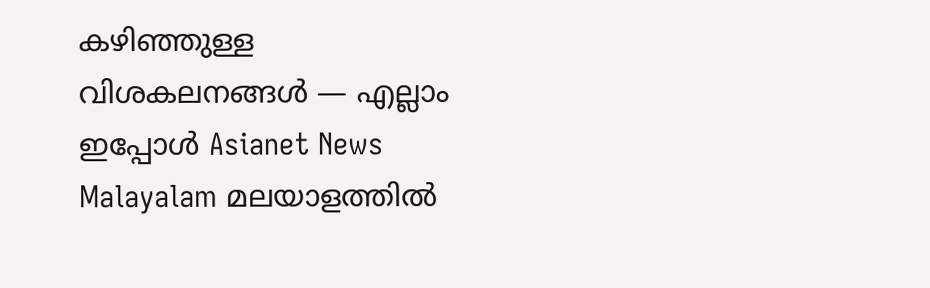കഴിഞ്ഞുള്ള വിശകലനങ്ങൾ — എല്ലാം ഇപ്പോൾ Asianet News Malayalam മലയാളത്തിൽ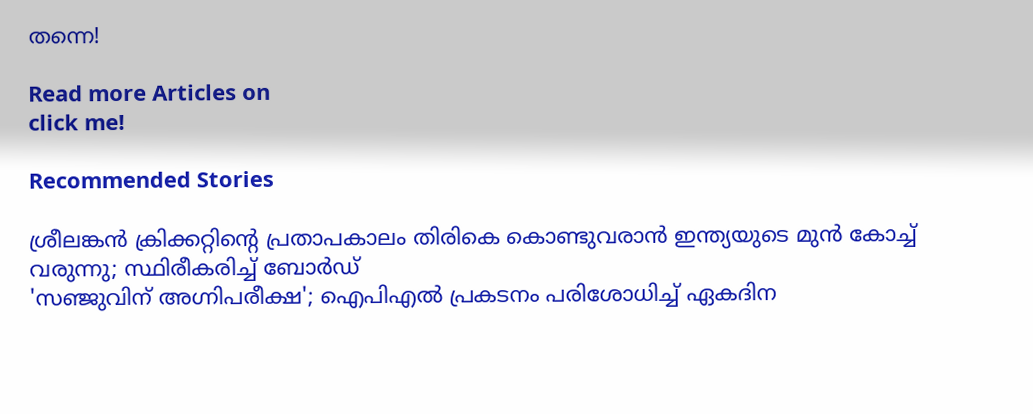തന്നെ!

Read more Articles on
click me!

Recommended Stories

ശ്രീലങ്കന്‍ ക്രിക്കറ്റിന്റെ പ്രതാപകാലം തിരികെ കൊണ്ടുവരാന്‍ ഇന്ത്യയുടെ മുന്‍ കോച്ച് വരുന്നു; സ്ഥിരീകരിച്ച് ബോര്‍ഡ്
'സഞ്ജുവിന് അഗ്നിപരീക്ഷ'; ഐപിഎല്‍ പ്രകടനം പരിശോധിച്ച് ഏകദിന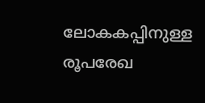ലോകകപ്പിനുള്ള രൂപരേഖ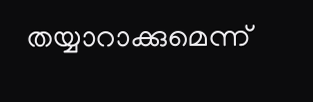തയ്യാറാക്കുമെന്ന്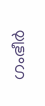ഗംഭീര്‍